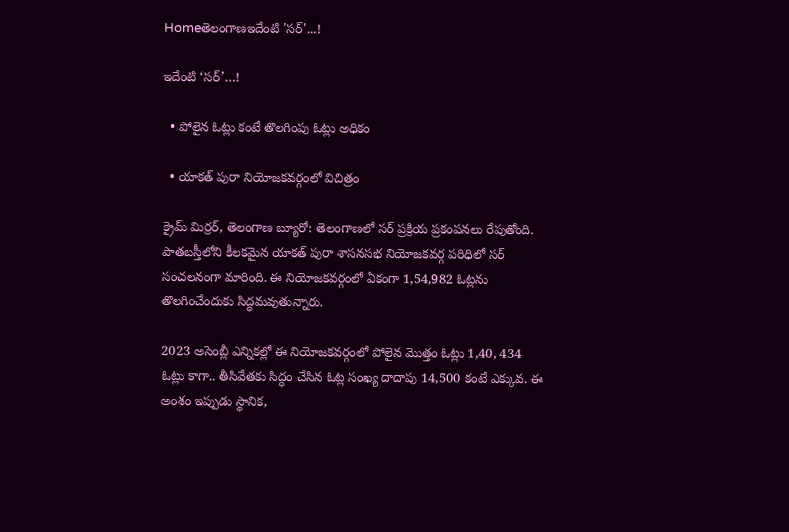Homeతెలంగాణఇదేంటి 'సర్'...!

ఇదేంటి ‘సర్’…!

  • పోలైన ఓట్లు కంటే తొలగింపు ఓట్లు అధికం

  • యాకత్ పురా నియోజకవర్గంలో విచిత్రం

క్రైమ్ మిర్రర్, తెలంగాణ బ్యూరో: తెలంగాణలో సర్ ప్రక్రియ ప్రకంపనలు రేపుతోంది. పాతబస్తీలోని కీలకమైన యాకత్ పురా శాసనసభ నియోజకవర్గ పరిధిలో సర్ సంచలనంగా మారింది. ఈ నియోజకవర్గంలో ఏకంగా 1,54,982 ఓట్లను తొలగించేందుకు సిద్ధమవుతున్నారు.

2023 అసెంబ్లీ ఎన్నికల్లో ఈ నియోజకవర్గంలో పోలైన మొత్తం ఓట్లు 1,40, 434 ఓట్లు కాగా.. తీసివేతకు సిద్ధం చేసిన ఓట్ల సంఖ్య దాదాపు 14,500 కంటే ఎక్కువ. ఈ అంశం ఇప్పుడు స్థానిక,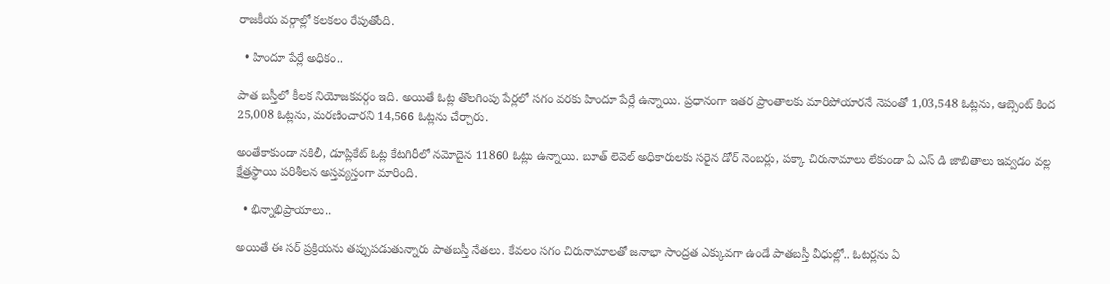రాజకీయ వర్గాల్లో కలకలం రేపుతోంది.

  • హిందూ పేర్లే అధికం..

పాత బస్తీలో కీలక నియోజకవర్గం ఇది. అయితే ఓట్ల తొలగింపు పేర్లలో సగం వరకు హిందూ పేర్లే ఉన్నాయి. ప్రధానంగా ఇతర ప్రాంతాలకు మారిపోయారనే నెపంతో 1,03,548 ఓట్లను, ఆబ్సెంట్ కింద 25,008 ఓట్లను, మరణించారని 14,566 ఓట్లను చేర్చారు.

అంతేకాకుండా నకిలీ, డూప్లికేట్ ఓట్ల కేటగిరీలో నమోదైన 11860 ఓట్లు ఉన్నాయి. బూత్ లెవెల్ అధికారులకు సరైన డోర్ నెంబర్లు, పక్కా చిరునామాలు లేకుండా ఏ ఎస్ డి జాబితాలు ఇవ్వడం వల్ల క్షేత్రస్థాయి పరిశీలన అస్తవ్యస్తంగా మారింది.

  • భిన్నాభిప్రాయాలు..

అయితే ఈ సర్ ప్రక్రియను తప్పుపడుతున్నారు పాతబస్తీ నేతలు. కేవలం సగం చిరునామాలతో జనాభా సాంద్రత ఎక్కువగా ఉండే పాతబస్తీ వీధుల్లో.. ఓటర్లను ఏ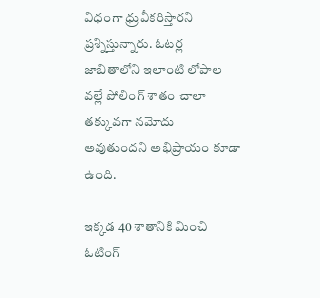విధంగా ధ్రువీకరిస్తారని ప్రశ్నిస్తున్నారు. ఓటర్ల జాబితాలోని ఇలాంటి లోపాల వల్లే పోలింగ్ శాతం చాలా తక్కువగా నమోదు అవుతుందని అభిప్రాయం కూడా ఉంది.

ఇక్కడ 40 శాతానికి మించి ఓటింగ్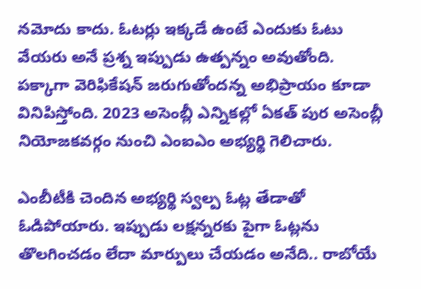నమోదు కాదు. ఓటర్లు ఇక్కడే ఉంటే ఎందుకు ఓటు వేయరు అనే ప్రశ్న ఇప్పుడు ఉత్పన్నం అవుతోంది. పక్కాగా వెరిఫికేషన్ జరుగుతోందన్న అభిప్రాయం కూడా వినిపిస్తోంది. 2023 అసెంబ్లీ ఎన్నికల్లో ఏకత్ పుర అసెంబ్లీ నియోజకవర్గం నుంచి ఎంఐఎం అభ్యర్థి గెలిచారు.

ఎంబీటీకి చెందిన అభ్యర్థి స్వల్ప ఓట్ల తేడాతో ఓడిపోయారు. ఇప్పుడు లక్షన్నరకు పైగా ఓట్లను తొలగించడం లేదా మార్పులు చేయడం అనేది.. రాబోయే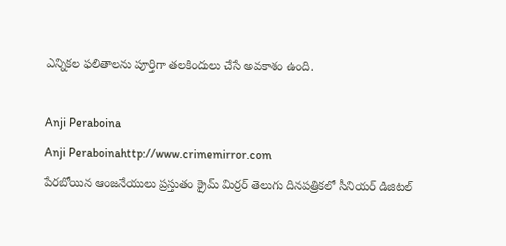ఎన్నికల ఫలితాలను పూర్తిగా తలకిందులు చేసే అవకాశం ఉంది.

Anji Peraboina
Anji Peraboinahttp://www.crimemirror.com
పేరబోయిన ఆంజనేయులు ప్రస్తుతం క్రైమ్ మిర్రర్ తెలుగు దినపత్రికలో సీనియర్ డిజిటల్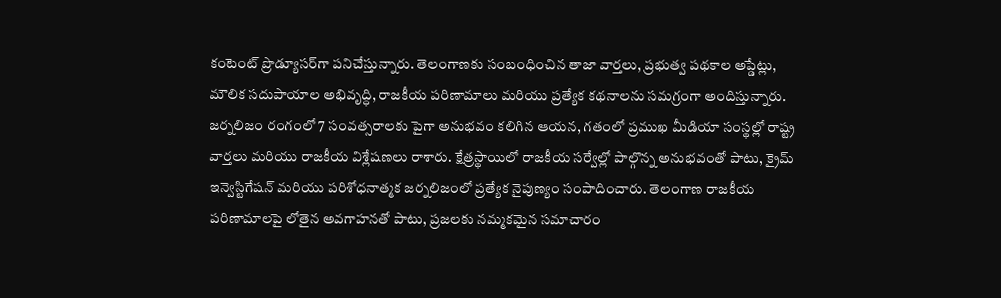కంటెంట్ ప్రొడ్యూసర్‌గా పనిచేస్తున్నారు. తెలంగాణకు సంబంధించిన తాజా వార్తలు, ప్రభుత్వ పథకాల అప్డేట్లు, మౌలిక సదుపాయాల అభివృద్ధి, రాజకీయ పరిణామాలు మరియు ప్రత్యేక కథనాలను సమగ్రంగా అందిస్తున్నారు. జర్నలిజం రంగంలో 7 సంవత్సరాలకు పైగా అనుభవం కలిగిన ఆయన, గతంలో ప్రముఖ మీడియా సంస్థల్లో రాష్ట్ర వార్తలు మరియు రాజకీయ విశ్లేషణలు రాశారు. క్షేత్రస్థాయిలో రాజకీయ సర్వేల్లో పాల్గొన్న అనుభవంతో పాటు, క్రైమ్ ఇన్వెస్టిగేషన్ మరియు పరిశోధనాత్మక జర్నలిజంలో ప్రత్యేక నైపుణ్యం సంపాదించారు. తెలంగాణ రాజకీయ పరిణామాలపై లోతైన అవగాహనతో పాటు, ప్రజలకు నమ్మకమైన సమాచారం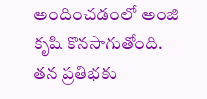అందించడంలో అంజి కృషి కొనసాగుతోంది. తన ప్రతిభకు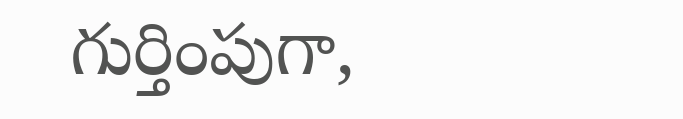గుర్తింపుగా,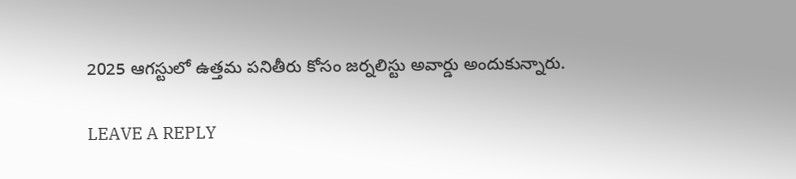2025 ఆగస్టులో ఉత్తమ పనితీరు కోసం జర్నలిస్టు అవార్డు అందుకున్నారు.

LEAVE A REPLY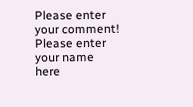Please enter your comment!
Please enter your name here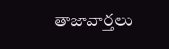తాజావార్తలు